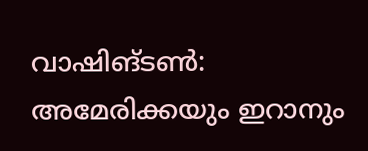വാഷിങ്ടൺ: അമേരിക്കയും ഇറാനും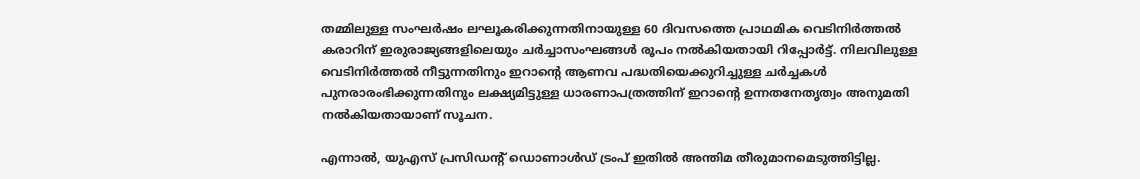തമ്മിലുള്ള സംഘർഷം ലഘൂകരിക്കുന്നതിനായുള്ള 60 ദിവസത്തെ പ്രാഥമിക വെടിനിർത്തൽ കരാറിന് ഇരുരാജ്യങ്ങളിലെയും ചർച്ചാസംഘങ്ങൾ രൂപം നൽകിയതായി റിപ്പോർട്ട്. നിലവിലുള്ള വെടിനിർത്തൽ നീട്ടുന്നതിനും ഇറാന്റെ ആണവ പദ്ധതിയെക്കുറിച്ചുള്ള ചർച്ചകൾ പുനരാരംഭിക്കുന്നതിനും ലക്ഷ്യമിട്ടുള്ള ധാരണാപത്രത്തിന് ഇറാന്റെ ഉന്നതനേതൃത്വം അനുമതി നൽകിയതായാണ് സൂചന.

എന്നാൽ, യുഎസ് പ്രസിഡന്റ് ഡൊണാൾഡ് ട്രംപ് ഇതിൽ അന്തിമ തീരുമാനമെടുത്തിട്ടില്ല.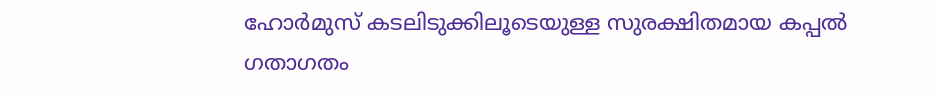ഹോർമുസ് കടലിടുക്കിലൂടെയുള്ള സുരക്ഷിതമായ കപ്പൽ ഗതാഗതം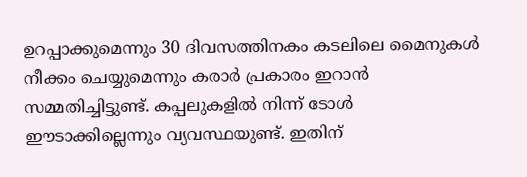ഉറപ്പാക്കുമെന്നും 30 ദിവസത്തിനകം കടലിലെ മൈനുകൾ നീക്കം ചെയ്യുമെന്നും കരാർ പ്രകാരം ഇറാൻ സമ്മതിച്ചിട്ടുണ്ട്. കപ്പലുകളിൽ നിന്ന് ടോൾ ഈടാക്കില്ലെന്നും വ്യവസ്ഥയുണ്ട്. ഇതിന്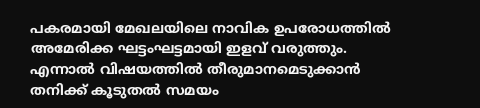പകരമായി മേഖലയിലെ നാവിക ഉപരോധത്തിൽ അമേരിക്ക ഘട്ടംഘട്ടമായി ഇളവ് വരുത്തും. എന്നാൽ വിഷയത്തിൽ തീരുമാനമെടുക്കാൻ തനിക്ക് കൂടുതൽ സമയം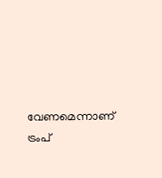വേണമെന്നാണ് ട്രംപ്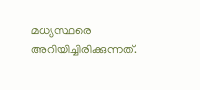മധ്യസ്ഥരെ അറിയിച്ചിരിക്കുന്നത്.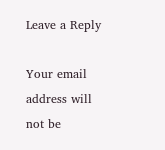Leave a Reply

Your email address will not be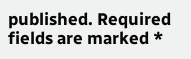published. Required fields are marked *